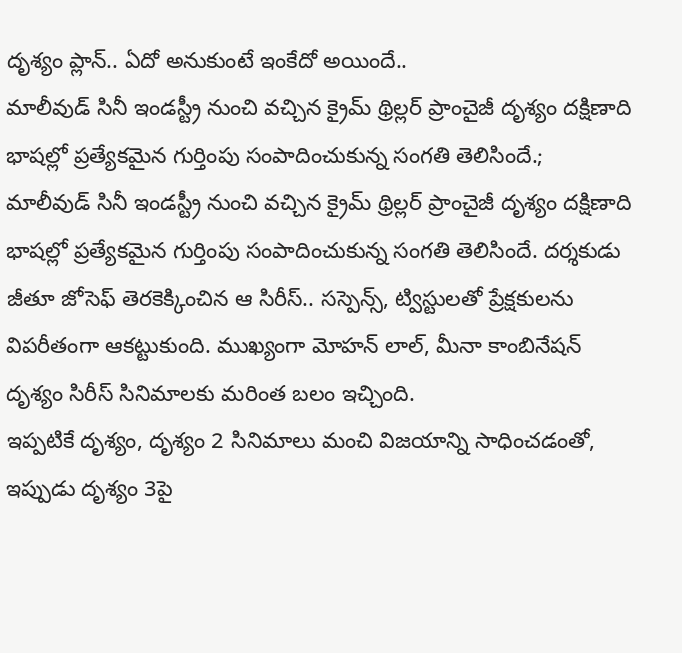దృశ్యం ప్లాన్.. ఏదో అనుకుంటే ఇంకేదో అయిందే..
మాలీవుడ్ సినీ ఇండస్ట్రీ నుంచి వచ్చిన క్రైమ్ థ్రిల్లర్ ప్రాంచైజీ దృశ్యం దక్షిణాది భాషల్లో ప్రత్యేకమైన గుర్తింపు సంపాదించుకున్న సంగతి తెలిసిందే.;
మాలీవుడ్ సినీ ఇండస్ట్రీ నుంచి వచ్చిన క్రైమ్ థ్రిల్లర్ ప్రాంచైజీ దృశ్యం దక్షిణాది భాషల్లో ప్రత్యేకమైన గుర్తింపు సంపాదించుకున్న సంగతి తెలిసిందే. దర్శకుడు జీతూ జోసెఫ్ తెరకెక్కించిన ఆ సిరీస్.. సస్పెన్స్, ట్విస్టులతో ప్రేక్షకులను విపరీతంగా ఆకట్టుకుంది. ముఖ్యంగా మోహన్ లాల్, మీనా కాంబినేషన్ దృశ్యం సిరీస్ సినిమాలకు మరింత బలం ఇచ్చింది.
ఇప్పటికే దృశ్యం, దృశ్యం 2 సినిమాలు మంచి విజయాన్ని సాధించడంతో, ఇప్పుడు దృశ్యం 3పై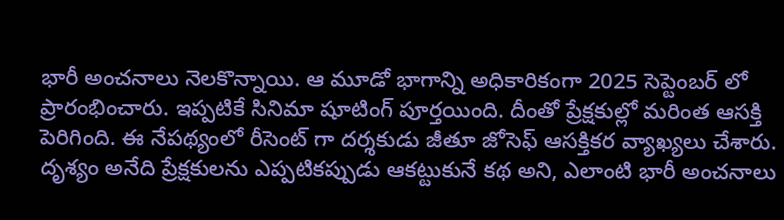భారీ అంచనాలు నెలకొన్నాయి. ఆ మూడో భాగాన్ని అధికారికంగా 2025 సెప్టెంబర్ లో ప్రారంభించారు. ఇప్పటికే సినిమా షూటింగ్ పూర్తయింది. దీంతో ప్రేక్షకుల్లో మరింత ఆసక్తి పెరిగింది. ఈ నేపథ్యంలో రీసెంట్ గా దర్శకుడు జీతూ జోసెఫ్ ఆసక్తికర వ్యాఖ్యలు చేశారు.
దృశ్యం అనేది ప్రేక్షకులను ఎప్పటికప్పుడు ఆకట్టుకునే కథ అని, ఎలాంటి భారీ అంచనాలు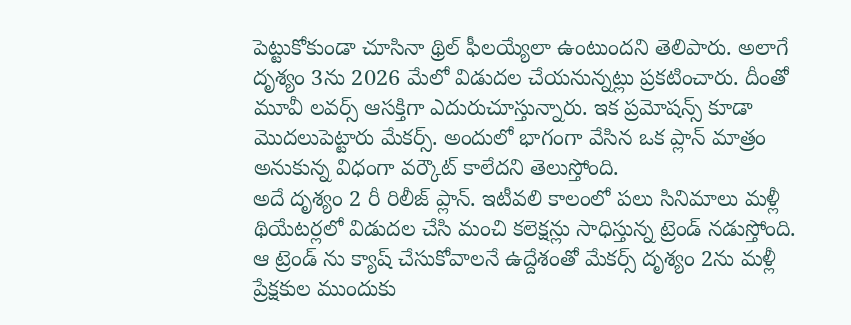పెట్టుకోకుండా చూసినా థ్రిల్ ఫీలయ్యేలా ఉంటుందని తెలిపారు. అలాగే దృశ్యం 3ను 2026 మేలో విడుదల చేయనున్నట్లు ప్రకటించారు. దీంతో మూవీ లవర్స్ ఆసక్తిగా ఎదురుచూస్తున్నారు. ఇక ప్రమోషన్స్ కూడా మొదలుపెట్టారు మేకర్స్. అందులో భాగంగా వేసిన ఒక ప్లాన్ మాత్రం అనుకున్న విధంగా వర్కౌట్ కాలేదని తెలుస్తోంది.
అదే దృశ్యం 2 రీ రిలీజ్ ప్లాన్. ఇటీవలి కాలంలో పలు సినిమాలు మళ్లీ థియేటర్లలో విడుదల చేసి మంచి కలెక్షన్లు సాధిస్తున్న ట్రెండ్ నడుస్తోంది. ఆ ట్రెండ్ ను క్యాష్ చేసుకోవాలనే ఉద్దేశంతో మేకర్స్ దృశ్యం 2ను మళ్లీ ప్రేక్షకుల ముందుకు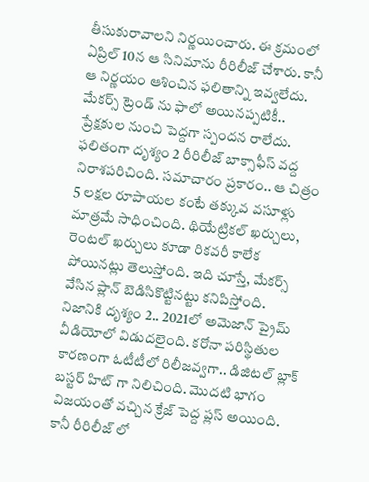తీసుకురావాలని నిర్ణయించారు. ఈ క్రమంలో ఏప్రిల్ 10న ఆ సినిమాను రీరిలీజ్ చేశారు. కానీ ఆ నిర్ణయం ఆశించిన ఫలితాన్ని ఇవ్వలేదు.
మేకర్స్ ట్రెండ్ ను ఫాలో అయినప్పటికీ.. ప్రేక్షకుల నుంచి పెద్దగా స్పందన రాలేదు. ఫలితంగా దృశ్యం 2 రీరిలీజ్ బాక్సాఫీస్ వద్ద నిరాశపరిచింది. సమాచారం ప్రకారం.. ఆ చిత్రం 5 లక్షల రూపాయల కంటే తక్కువ వసూళ్లు మాత్రమే సాధించింది. థియేట్రికల్ ఖర్చులు, రెంటల్ ఖర్చులు కూడా రికవరీ కాలేక పోయినట్లు తెలుస్తోంది. ఇది చూస్తే, మేకర్స్ వేసిన ప్లాన్ బెడిసికొట్టినట్టు కనిపిస్తోంది.
నిజానికి దృశ్యం 2.. 2021లో అమెజాన్ ప్రైమ్ వీడియోలో విడుదలైంది. కరోనా పరిస్థితుల కారణంగా ఓటీటీలో రిలీజవ్వగా.. డిజిటల్ బ్లాక్ బస్టర్ హిట్ గా నిలిచింది. మొదటి భాగం విజయంతో వచ్చిన క్రేజ్ పెద్ద ప్లస్ అయింది. కానీ రీరిలీజ్ లో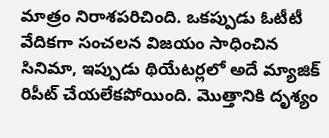మాత్రం నిరాశపరిచింది. ఒకప్పుడు ఓటీటీ వేదికగా సంచలన విజయం సాధించిన సినిమా, ఇప్పుడు థియేటర్లలో అదే మ్యాజిక్ రిపీట్ చేయలేకపోయింది. మొత్తానికి దృశ్యం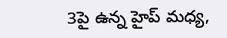3పై ఉన్న హైప్ మధ్య,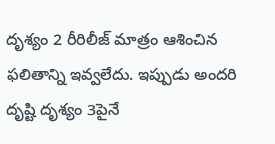దృశ్యం 2 రీరిలీజ్ మాత్రం ఆశించిన ఫలితాన్ని ఇవ్వలేదు. ఇప్పుడు అందరి దృష్టి దృశ్యం 3పైనే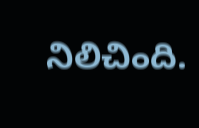నిలిచింది.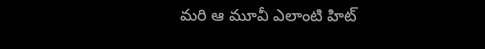మరి ఆ మూవీ ఎలాంటి హిట్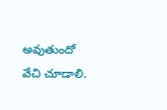అవుతుందో వేచి చూడాలి.